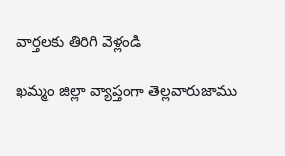వార్తలకు తిరిగి వెళ్లండి

ఖమ్మం జిల్లా వ్యాప్తంగా తెల్లవారుజాము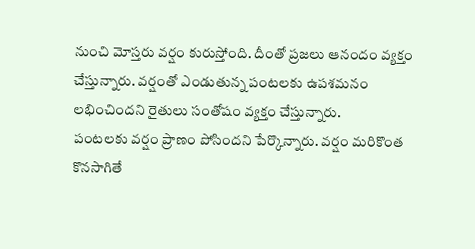నుంచి మోస్తరు వర్షం కురుస్తోంది. దీంతో ప్రజలు ఆనందం వ్యక్తం చేస్తున్నారు. వర్షంతో ఎండుతున్న పంటలకు ఉపశమనం లభించిందని రైతులు సంతోషం వ్యక్తం చేస్తున్నారు.
పంటలకు వర్షం ప్రాణం పోసిందని పేర్కొన్నారు. వర్షం మరికొంత కొనసాగితే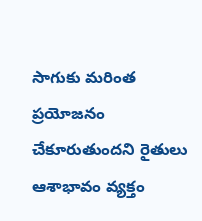సాగుకు మరింత ప్రయోజనం చేకూరుతుందని రైతులు ఆశాభావం వ్యక్తం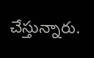చేస్తున్నారు.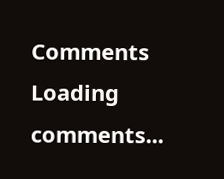Comments
Loading comments...